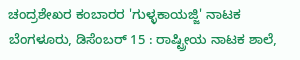ಚಂದ್ರಶೇಖರ ಕಂಬಾರರ 'ಗುಳ್ಳಕಾಯಜ್ಜಿ' ನಾಟಕ
ಬೆಂಗಳೂರು, ಡಿಸೆಂಬರ್ 15 : ರಾಷ್ಟ್ರೀಯ ನಾಟಕ ಶಾಲೆ,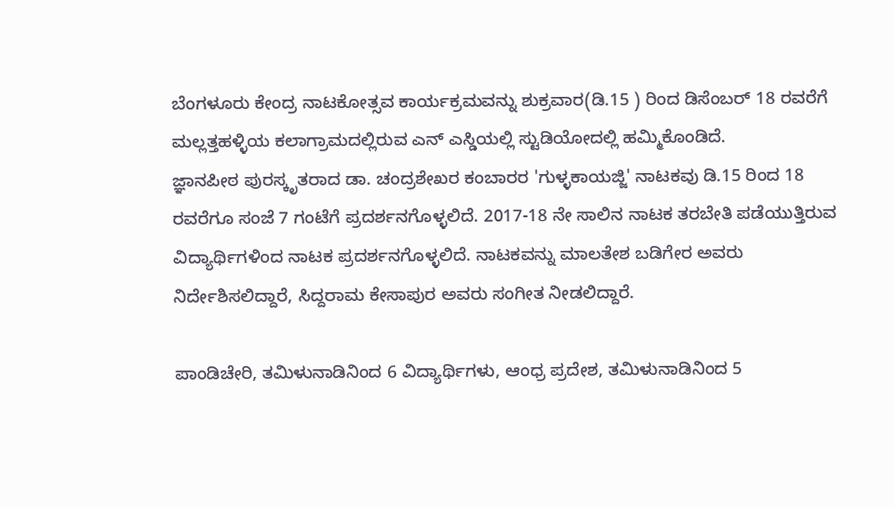ಬೆಂಗಳೂರು ಕೇಂದ್ರ ನಾಟಕೋತ್ಸವ ಕಾರ್ಯಕ್ರಮವನ್ನು ಶುಕ್ರವಾರ(ಡಿ.15 ) ರಿಂದ ಡಿಸೆಂಬರ್ 18 ರವರೆಗೆ ಮಲ್ಲತ್ತಹಳ್ಳಿಯ ಕಲಾಗ್ರಾಮದಲ್ಲಿರುವ ಎನ್ ಎಸ್ಡಿಯಲ್ಲಿ ಸ್ಟುಡಿಯೋದಲ್ಲಿ ಹಮ್ಮಿಕೊಂಡಿದೆ.
ಜ್ಞಾನಪೀಠ ಪುರಸ್ಕೃತರಾದ ಡಾ. ಚಂದ್ರಶೇಖರ ಕಂಬಾರರ 'ಗುಳ್ಳಕಾಯಜ್ಜಿ' ನಾಟಕವು ಡಿ.15 ರಿಂದ 18 ರವರೆಗೂ ಸಂಜೆ 7 ಗಂಟೆಗೆ ಪ್ರದರ್ಶನಗೊಳ್ಳಲಿದೆ. 2017-18 ನೇ ಸಾಲಿನ ನಾಟಕ ತರಬೇತಿ ಪಡೆಯುತ್ತಿರುವ ವಿದ್ಯಾರ್ಥಿಗಳಿಂದ ನಾಟಕ ಪ್ರದರ್ಶನಗೊಳ್ಳಲಿದೆ. ನಾಟಕವನ್ನು ಮಾಲತೇಶ ಬಡಿಗೇರ ಅವರು ನಿರ್ದೇಶಿಸಲಿದ್ದಾರೆ, ಸಿದ್ದರಾಮ ಕೇಸಾಪುರ ಅವರು ಸಂಗೀತ ನೀಡಲಿದ್ದಾರೆ.

ಪಾಂಡಿಚೇರಿ, ತಮಿಳುನಾಡಿನಿಂದ 6 ವಿದ್ಯಾರ್ಥಿಗಳು, ಆಂಧ್ರ ಪ್ರದೇಶ, ತಮಿಳುನಾಡಿನಿಂದ 5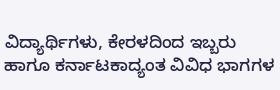ವಿದ್ಯಾರ್ಥಿಗಳು, ಕೇರಳದಿಂದ ಇಬ್ಬರು ಹಾಗೂ ಕರ್ನಾಟಕಾದ್ಯಂತ ವಿವಿಧ ಭಾಗಗಳ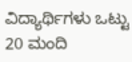ವಿದ್ಯಾರ್ಥಿಗಳು ಒಟ್ಟು 20 ಮಂದಿ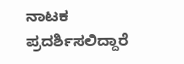ನಾಟಕ ಪ್ರದರ್ಶಿಸಲಿದ್ದಾರೆ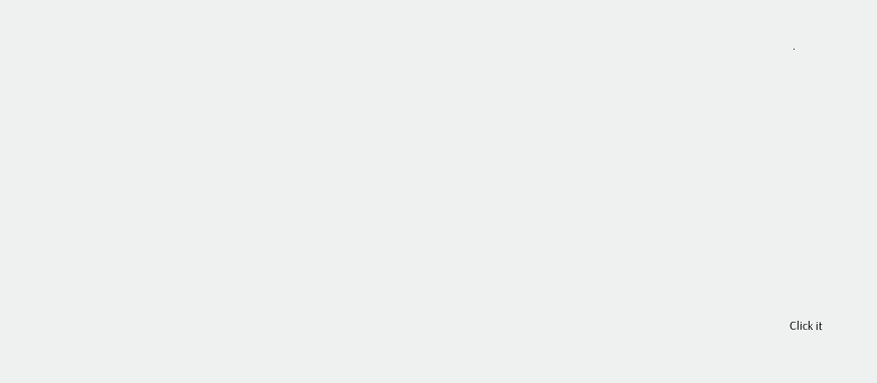.












Click it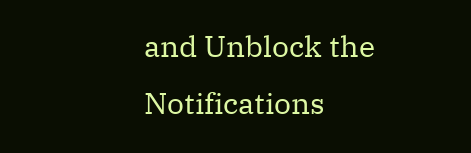and Unblock the Notifications